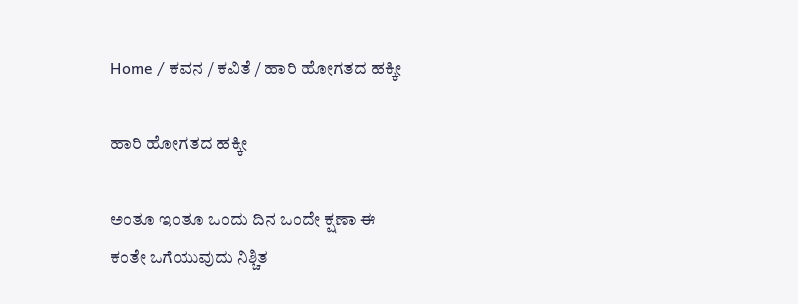Home / ಕವನ / ಕವಿತೆ / ಹಾರಿ ಹೋಗತದ ಹಕ್ಕೀ

ಹಾರಿ ಹೋಗತದ ಹಕ್ಕೀ

ಅಂತೂ ಇಂತೂ ಒಂದು ದಿನ ಒಂದೇ ಕ್ಷಣಾ ಈ
ಕಂತೇ ಒಗೆಯುವುದು ನಿಶ್ಚಿತ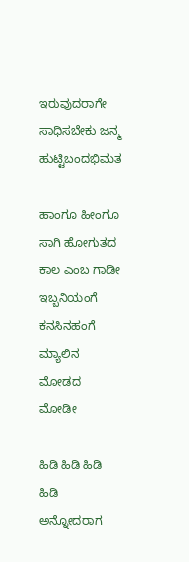ಇರುವುದರಾಗೇ ಸಾಧಿಸಬೇಕು ಜನ್ಮ ಹುಟ್ಟಿಬಂದಭಿಮತ

ಹಾಂಗೂ ಹೀಂಗೂ ಸಾಗಿ ಹೋಗುತದ ಕಾಲ ಎಂಬ ಗಾಡೀ
ಇಬ್ಬನಿಯಂಗೆ ಕನಸಿನಹಂಗೆ ಮ್ಯಾಲಿನ ಮೋಡದ ಮೋಡೀ

ಹಿಡಿ ಹಿಡಿ ಹಿಡಿ ಹಿಡಿ ಅನ್ನೋದರಾಗ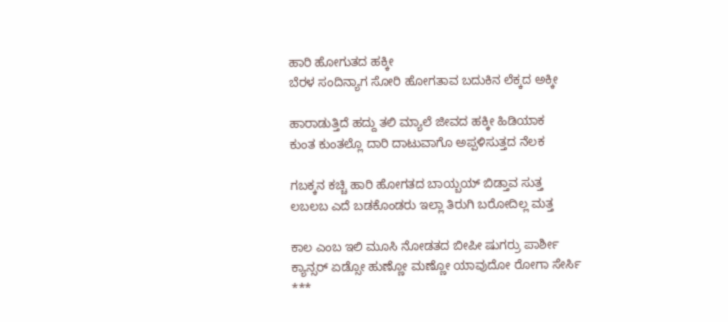ಹಾರಿ ಹೋಗುತದ ಹಕ್ಕೀ
ಬೆರಳ ಸಂದಿನ್ಯಾಗ ಸೋರಿ ಹೋಗತಾವ ಬದುಕಿನ ಲೆಕ್ಕದ ಅಕ್ಕೀ

ಹಾರಾಡುತ್ತಿದೆ ಹದ್ದು ತಲಿ ಮ್ಯಾಲೆ ಜೀವದ ಹಕ್ಕೀ ಹಿಡಿಯಾಕ
ಕುಂತ ಕುಂತಲ್ಲೊ ದಾರಿ ದಾಟುವಾಗೊ ಅಪ್ಪಳಿಸುತ್ತದ ನೆಲಕ

ಗಬಕ್ಕನ ಕಚ್ಚಿ ಹಾರಿ ಹೋಗತದ ಬಾಯ್ಬಯ್ ಬಿಡ್ತಾವ ಸುತ್ತ
ಲಬಲಬ ಎದೆ ಬಡಕೊಂಡರು ಇಲ್ಲಾ ತಿರುಗಿ ಬರೋದಿಲ್ಲ ಮತ್ತ

ಕಾಲ ಎಂಬ ಇಲಿ ಮೂಸಿ ನೋಡತದ ಬೀಪೀ ಷುಗರ್ರು ಪಾರ್ಶೀ
ಕ್ಯಾನ್ಸರ್ ಏಡ್ಸೋ ಹುಣ್ಣೋ ಮಣ್ಣೋ ಯಾವುದೋ ರೋಗಾ ಸೇರ್ಸಿ
***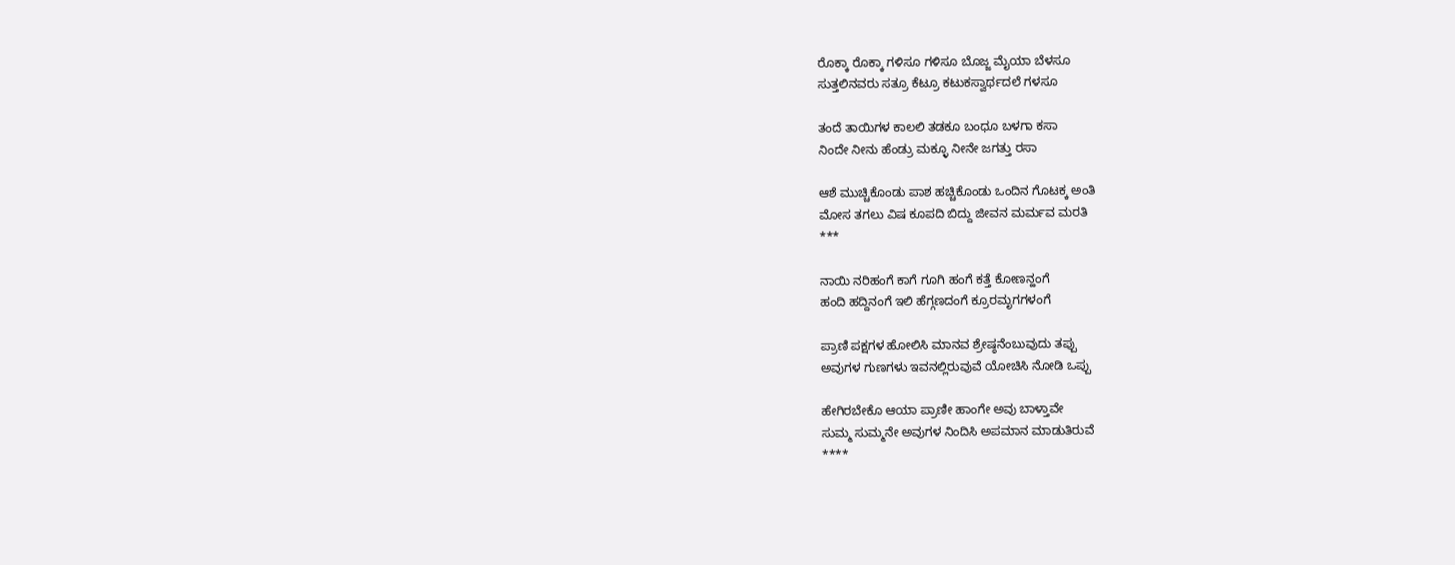ರೊಕ್ಕಾ ರೊಕ್ಕಾ ಗಳಿಸೂ ಗಳಿಸೂ ಬೊಜ್ಜ ಮೈಯಾ ಬೆಳಸೂ
ಸುತ್ತಲಿನವರು ಸತ್ರೂ ಕೆಟ್ರೂ ಕಟುಕಸ್ವಾರ್ಥದಲೆ ಗಳಸೂ

ತಂದೆ ತಾಯಿಗಳ ಕಾಲಲಿ ತಡಕೂ ಬಂಧೂ ಬಳಗಾ ಕಸಾ
ನಿಂದೇ ನೀನು ಹೆಂಡ್ರು ಮಕ್ಳೂ ನೀನೇ ಜಗತ್ತು ರಸಾ

ಆಶೆ ಮುಚ್ಚಿಕೊಂಡು ಪಾಶ ಹಚ್ಚಿಕೊಂಡು ಒಂದಿನ ಗೊಟಕ್ಕ ಅಂತಿ
ಮೋಸ ತಗಲು ವಿಷ ಕೂಪದಿ ಬಿದ್ದು ಜೀವನ ಮರ್ಮವ ಮರತಿ
***

ನಾಯಿ ನರಿಹಂಗೆ ಕಾಗೆ ಗೂಗಿ ಹಂಗೆ ಕತ್ತೆ ಕೋಣನ್ಹಂಗೆ
ಹಂದಿ ಹದ್ದಿನಂಗೆ ಇಲಿ ಹೆಗ್ಗಣದಂಗೆ ಕ್ರೂರಮೃಗಗಳಂಗೆ

ಪ್ರಾಣಿ ಪಕ್ಷಗಳ ಹೋಲಿಸಿ ಮಾನವ ಶ್ರೇಷ್ಠನೆಂಬುವುದು ತಪ್ಪು
ಅವುಗಳ ಗುಣಗಳು ಇವನಲ್ಲಿರುವುವೆ ಯೋಚಿಸಿ ನೋಡಿ ಒಪ್ಪು

ಹೇಗಿರಬೇಕೊ ಆಯಾ ಪ್ರಾಣೀ ಹಾಂಗೇ ಅವು ಬಾಳ್ತಾವೇ
ಸುಮ್ಮ ಸುಮ್ಮನೇ ಅವುಗಳ ನಿಂದಿಸಿ ಅಪಮಾನ ಮಾಡುತಿರುವೆ
****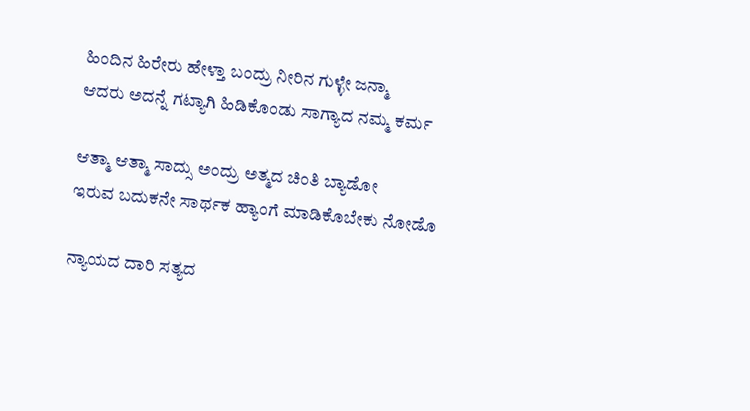ಹಿಂದಿನ ಹಿರೇರು ಹೇಳ್ತಾ ಬಂದ್ರು ನೀರಿನ ಗುಳ್ಳೇ ಜನ್ಮಾ
ಆದರು ಅದನ್ನೆ ಗಟ್ಯಾಗಿ ಹಿಡಿಕೊಂಡು ಸಾಗ್ಯಾದ ನಮ್ಮ ಕರ್ಮ

ಆತ್ಮಾ ಆತ್ಮಾ ಸಾದ್ಸು ಅಂದ್ರು ಅತ್ಮದ ಚಿಂತಿ ಬ್ಯಾಡೋ
ಇರುವ ಬದುಕನೇ ಸಾರ್ಥಕ ಹ್ಯಾಂಗೆ ಮಾಡಿಕೊಬೇಕು ನೋಡೊ

ನ್ಯಾಯದ ದಾರಿ ಸತ್ಯದ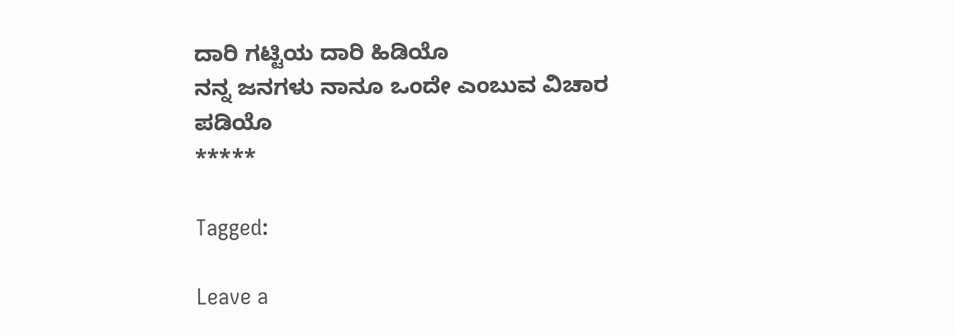ದಾರಿ ಗಟ್ಟಿಯ ದಾರಿ ಹಿಡಿಯೊ
ನನ್ನ ಜನಗಳು ನಾನೂ ಒಂದೇ ಎಂಬುವ ವಿಚಾರ ಪಡಿಯೊ
*****

Tagged:

Leave a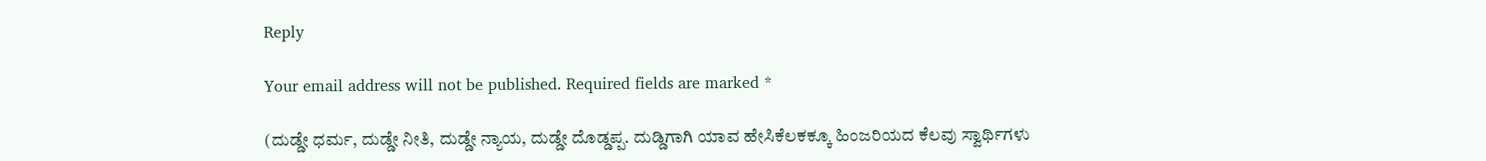Reply

Your email address will not be published. Required fields are marked *

(ದುಡ್ಡೇ ಧರ್ಮ, ದುಡ್ಡೇ ನೀತಿ, ದುಡ್ಡೇ ನ್ಯಾಯ, ದುಡ್ಡೇ ದೊಡ್ಡಪ್ಪ. ದುಡ್ಡಿಗಾಗಿ ಯಾವ ಹೇಸಿಕೆಲಕಕ್ಕೂ ಹಿಂಜರಿಯದ ಕೆಲವು ಸ್ವಾರ್ಥಿಗಳು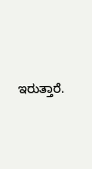ಇರುತ್ತಾರೆ.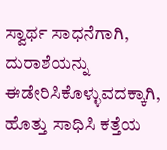ಸ್ವಾರ್ಥ ಸಾಧನೆಗಾಗಿ, ದುರಾಶೆಯನ್ನು ಈಡೇರಿಸಿಕೊಳ್ಳುವದಕ್ಕಾಗಿ, ಹೊತ್ತು ಸಾಧಿಸಿ ಕತ್ತೆಯ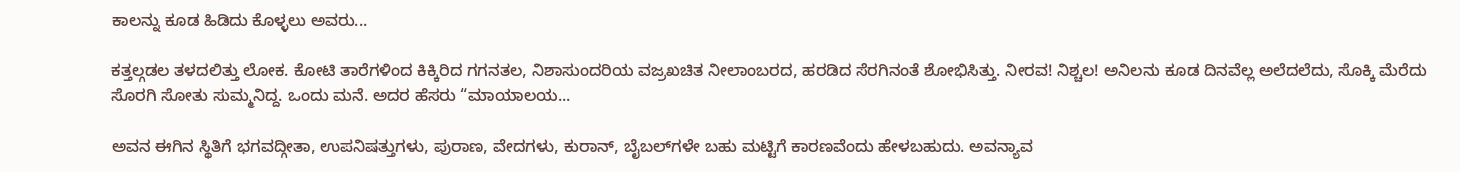ಕಾಲನ್ನು ಕೂಡ ಹಿಡಿದು ಕೊಳ್ಳಲು ಅವರು...

ಕತ್ತಲ್ಗಡಲ ತಳದಲಿತ್ತು ಲೋಕ. ಕೋಟಿ ತಾರೆಗಳಿಂದ ಕಿಕ್ಕಿರಿದ ಗಗನತಲ, ನಿಶಾಸುಂದರಿಯ ವಜ್ರಖಚಿತ ನೀಲಾಂಬರದ, ಹರಡಿದ ಸೆರಗಿನಂತೆ ಶೋಭಿಸಿತ್ತು. ನೀರವ! ನಿಶ್ಚಲ! ಅನಿಲನು ಕೂಡ ದಿನವೆಲ್ಲ ಅಲೆದಲೆದು, ಸೊಕ್ಕಿ ಮೆರೆದು ಸೊರಗಿ ಸೋತು ಸುಮ್ಮನಿದ್ದ. ಒಂದು ಮನೆ. ಅದರ ಹೆಸರು “ಮಾಯಾಲಯ...

ಅವನ ಈಗಿನ ಸ್ಥಿತಿಗೆ ಭಗವದ್ಗೀತಾ, ಉಪನಿಷತ್ತುಗಳು, ಪುರಾಣ, ವೇದಗಳು, ಕುರಾನ್, ಬೈಬಲ್‌ಗಳೇ ಬಹು ಮಟ್ಟಿಗೆ ಕಾರಣವೆಂದು ಹೇಳಬಹುದು. ಅವನ್ಯಾವ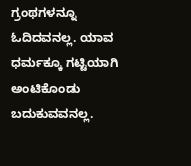ಗ್ರಂಥಗಳನ್ನೂ ಓದಿದವನಲ್ಲ. ಯಾವ ಧರ್ಮಕ್ಕೂ ಗಟ್ಟಿಯಾಗಿ ಅಂಟಿಕೊಂಡು ಬದುಕುವವನಲ್ಲ.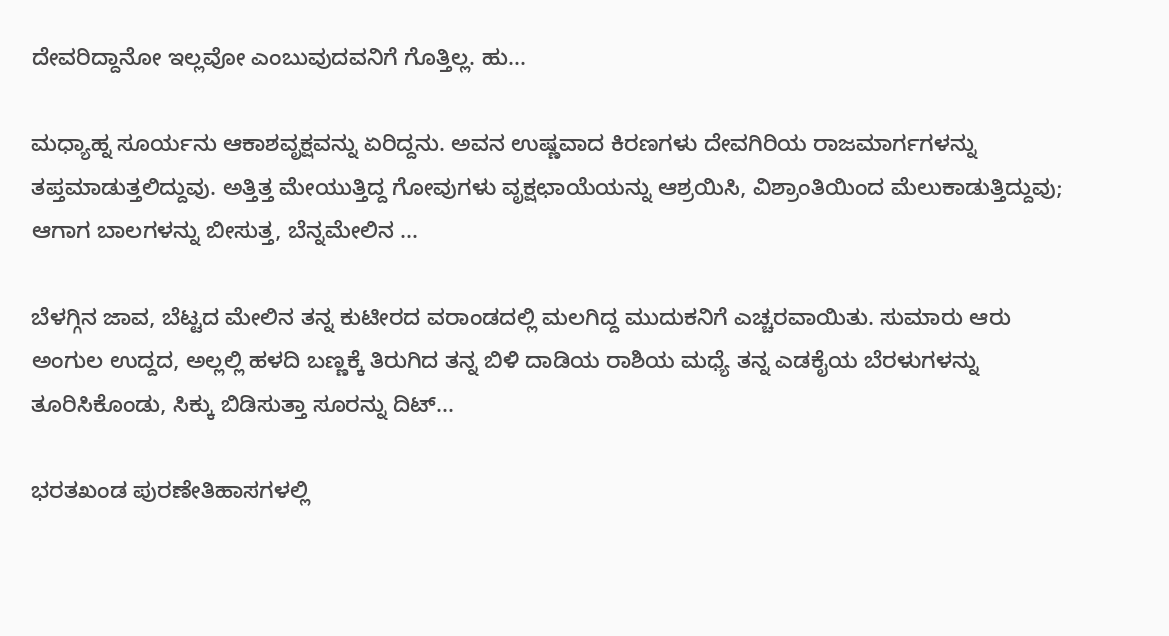ದೇವರಿದ್ದಾನೋ ಇಲ್ಲವೋ ಎಂಬುವುದವನಿಗೆ ಗೊತ್ತಿಲ್ಲ. ಹು...

ಮಧ್ಯಾಹ್ನ ಸೂರ್ಯನು ಆಕಾಶವೃಕ್ಷವನ್ನು ಏರಿದ್ದನು. ಅವನ ಉಷ್ಣವಾದ ಕಿರಣಗಳು ದೇವಗಿರಿಯ ರಾಜಮಾರ್ಗಗಳನ್ನು ತಪ್ತಮಾಡುತ್ತಲಿದ್ದುವು. ಅತ್ತಿತ್ತ ಮೇಯುತ್ತಿದ್ದ ಗೋವುಗಳು ವೃಕ್ಷಛಾಯೆಯನ್ನು ಆಶ್ರಯಿಸಿ, ವಿಶ್ರಾಂತಿಯಿಂದ ಮೆಲುಕಾಡುತ್ತಿದ್ದುವು; ಆಗಾಗ ಬಾಲಗಳನ್ನು ಬೀಸುತ್ತ, ಬೆನ್ನಮೇಲಿನ ...

ಬೆಳಗ್ಗಿನ ಜಾವ, ಬೆಟ್ಟದ ಮೇಲಿನ ತನ್ನ ಕುಟೀರದ ವರಾಂಡದಲ್ಲಿ ಮಲಗಿದ್ದ ಮುದುಕನಿಗೆ ಎಚ್ಚರವಾಯಿತು. ಸುಮಾರು ಆರು ಅಂಗುಲ ಉದ್ದದ, ಅಲ್ಲಲ್ಲಿ ಹಳದಿ ಬಣ್ಣಕ್ಕೆ ತಿರುಗಿದ ತನ್ನ ಬಿಳಿ ದಾಡಿಯ ರಾಶಿಯ ಮಧ್ಯೆ ತನ್ನ ಎಡಕೈಯ ಬೆರಳುಗಳನ್ನು ತೂರಿಸಿಕೊಂಡು, ಸಿಕ್ಕು ಬಿಡಿಸುತ್ತಾ ಸೂರನ್ನು ದಿಟ್...

ಭರತಖಂಡ ಪುರಣೇತಿಹಾಸಗಳಲ್ಲಿ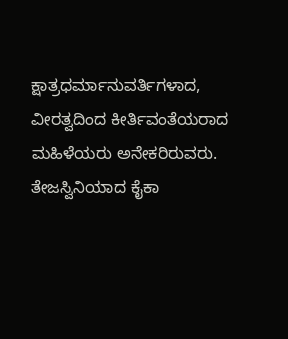ಕ್ಷಾತ್ರಧರ್ಮಾನುವರ್ತಿಗಳಾದ, ವೀರತ್ವದಿಂದ ಕೀರ್ತಿವಂತೆಯರಾದ ಮಹಿಳೆಯರು ಅನೇಕರಿರುವರು. ತೇಜಸ್ವಿನಿಯಾದ ಕೈಕಾ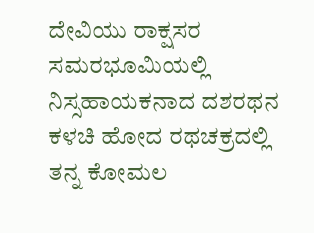ದೇವಿಯು ರಾಕ್ಷಸರ ಸಮರಭೂಮಿಯಲ್ಲಿ ನಿಸ್ಸಹಾಯಕನಾದ ದಶರಥನ ಕಳಚಿ ಹೋದ ರಥಚಕ್ರದಲ್ಲಿ ತನ್ನ ಕೋಮಲ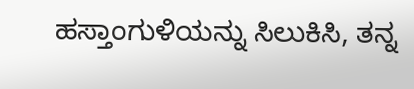ಹಸ್ತಾಂಗುಳಿಯನ್ನು ಸಿಲುಕಿಸಿ, ತನ್ನ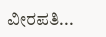ವೀರಪತಿ...